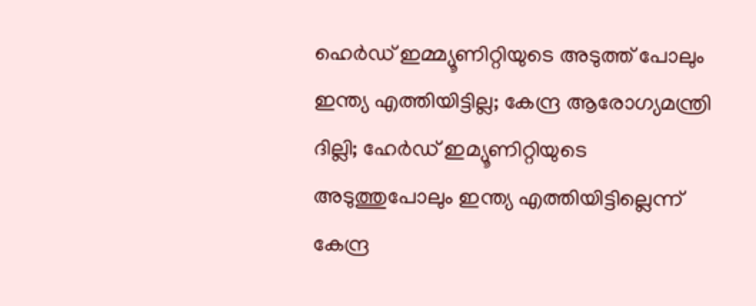ഹെർഡ് ഇമ്മ്യൂണിറ്റിയുടെ അടുത്ത് പോലും ഇന്ത്യ എത്തിയിട്ടില്ല; കേന്ദ്ര ആരോഗ്യമന്ത്രി
ദില്ലി; ഹേർഡ് ഇമ്യൂണിറ്റിയുടെ അടുത്തുപോലും ഇന്ത്യ എത്തിയിട്ടില്ലെന്ന് കേന്ദ്ര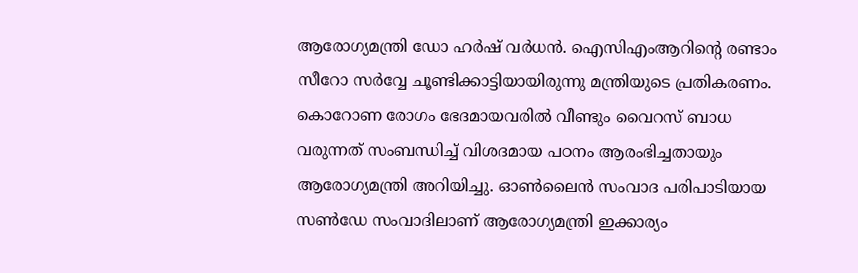ആരോഗ്യമന്ത്രി ഡോ ഹർഷ് വർധൻ. ഐസിഎംആറിന്റെ രണ്ടാം സീറോ സർവ്വേ ചൂണ്ടിക്കാട്ടിയായിരുന്നു മന്ത്രിയുടെ പ്രതികരണം. കൊറോണ രോഗം ഭേദമായവരിൽ വീണ്ടും വൈറസ് ബാധ വരുന്നത് സംബന്ധിച്ച് വിശദമായ പഠനം ആരംഭിച്ചതായും ആരോഗ്യമന്ത്രി അറിയിച്ചു. ഓൺലൈൻ സംവാദ പരിപാടിയായ സൺഡേ സംവാദിലാണ് ആരോഗ്യമന്ത്രി ഇക്കാര്യം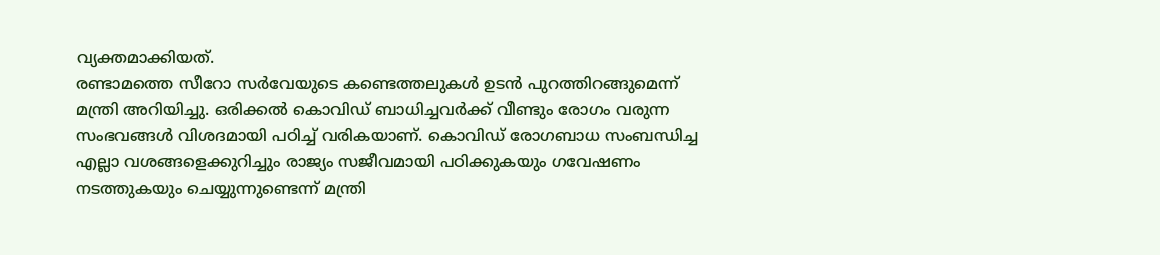വ്യക്തമാക്കിയത്.
രണ്ടാമത്തെ സീറോ സർവേയുടെ കണ്ടെത്തലുകൾ ഉടൻ പുറത്തിറങ്ങുമെന്ന് മന്ത്രി അറിയിച്ചു. ഒരിക്കൽ കൊവിഡ് ബാധിച്ചവർക്ക് വീണ്ടും രോഗം വരുന്ന സംഭവങ്ങൾ വിശദമായി പഠിച്ച് വരികയാണ്. കൊവിഡ് രോഗബാധ സംബന്ധിച്ച എല്ലാ വശങ്ങളെക്കുറിച്ചും രാജ്യം സജീവമായി പഠിക്കുകയും ഗവേഷണം നടത്തുകയും ചെയ്യുന്നുണ്ടെന്ന് മന്ത്രി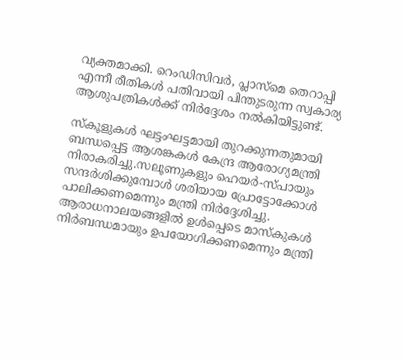വ്യക്തമാക്കി. റെംഡിസിവർ, പ്ലാസ്മെ തെറാപ്പി എന്നീ രീതികൾ പതിവായി പിന്തുടരുന്ന സ്വകാര്യ ആശുപത്രികൾക്ക് നിർദ്ദേശം നൽകിയിട്ടുണ്ട്.

സ്കൂളുകൾ ഘട്ടംഘട്ടമായി തുറക്കുന്നതുമായി ബന്ധപ്പെട്ട ആശങ്കകൾ കേന്ദ്ര ആരോഗ്യമന്ത്രി നിരാകരിച്ചു.സലൂണുകളും ഹെയർ-സ്പായും സന്ദർശിക്കുമ്പോൾ ശരിയായ പ്രോട്ടോക്കോൾ പാലിക്കണമെന്നും മന്ത്രി നിർദ്ദേശിച്ചു. ആരാധനാലയങ്ങളിൽ ഉൾപ്പെടെ മാസ്കുകൾ നിർബന്ധമായും ഉപയോഗിക്കണമെന്നും മന്ത്രി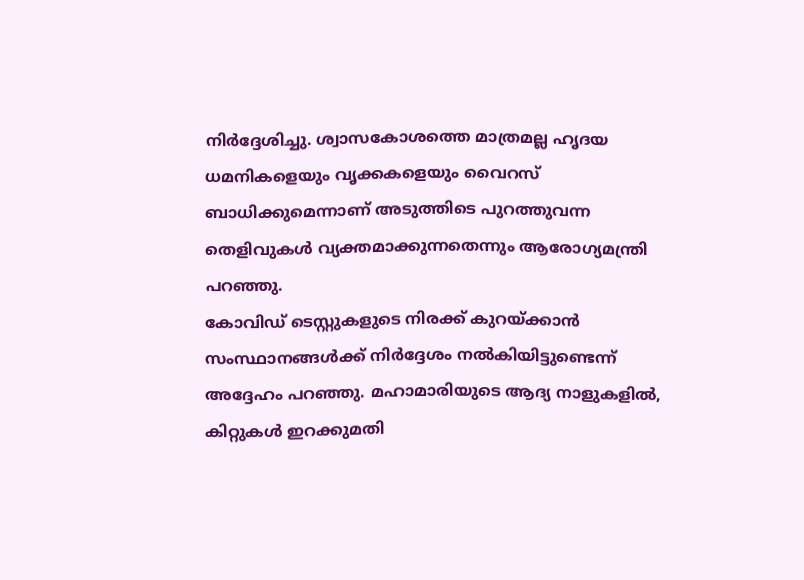നിർദ്ദേശിച്ചു. ശ്വാസകോശത്തെ മാത്രമല്ല ഹൃദയ ധമനികളെയും വൃക്കകളെയും വൈറസ് ബാധിക്കുമെന്നാണ് അടുത്തിടെ പുറത്തുവന്ന തെളിവുകൾ വ്യക്തമാക്കുന്നതെന്നും ആരോഗ്യമന്ത്രി പറഞ്ഞു.
കോവിഡ് ടെസ്റ്റുകളുടെ നിരക്ക് കുറയ്ക്കാൻ സംസ്ഥാനങ്ങൾക്ക് നിർദ്ദേശം നൽകിയിട്ടുണ്ടെന്ന് അദ്ദേഹം പറഞ്ഞു. മഹാമാരിയുടെ ആദ്യ നാളുകളിൽ, കിറ്റുകൾ ഇറക്കുമതി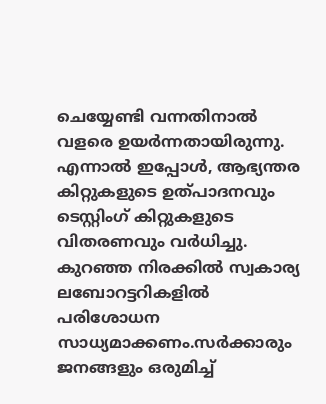ചെയ്യേണ്ടി വന്നതിനാൽ വളരെ ഉയർന്നതായിരുന്നു. എന്നാൽ ഇപ്പോൾ, ആഭ്യന്തര കിറ്റുകളുടെ ഉത്പാദനവും ടെസ്റ്റിംഗ് കിറ്റുകളുടെ വിതരണവും വർധിച്ചു. കുറഞ്ഞ നിരക്കിൽ സ്വകാര്യ ലബോറട്ടറികളിൽ പരിശോധന സാധ്യമാക്കണം.സർക്കാരും ജനങ്ങളും ഒരുമിച്ച്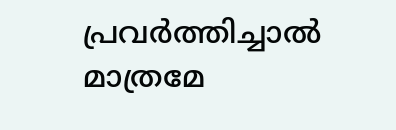പ്രവർത്തിച്ചാൽ മാത്രമേ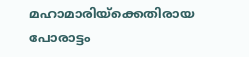മഹാമാരിയ്ക്കെതിരായ പോരാട്ടം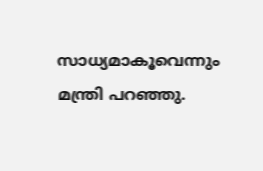സാധ്യമാകൂവെന്നും മന്ത്രി പറഞ്ഞു.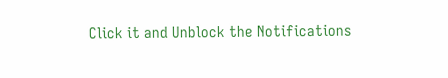Click it and Unblock the Notifications